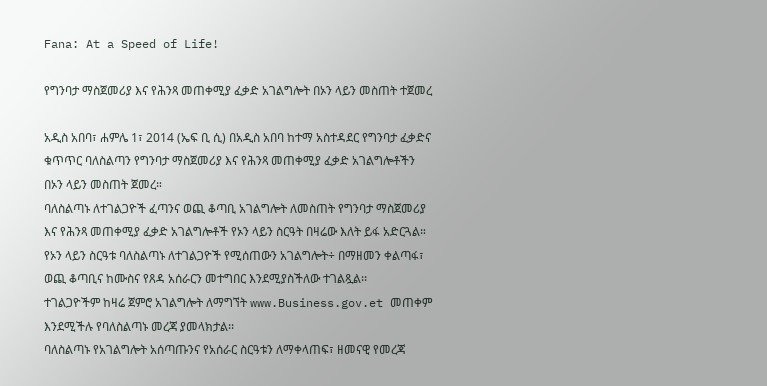Fana: At a Speed of Life!

የግንባታ ማስጀመሪያ እና የሕንጻ መጠቀሚያ ፈቃድ አገልግሎት በኦን ላይን መስጠት ተጀመረ

አዲስ አበባ፣ ሐምሌ 1፣ 2014 (ኤፍ ቢ ሲ) በአዲስ አበባ ከተማ አስተዳደር የግንባታ ፈቃድና ቁጥጥር ባለስልጣን የግንባታ ማስጀመሪያ እና የሕንጻ መጠቀሚያ ፈቃድ አገልግሎቶችን በኦን ላይን መስጠት ጀመረ።
ባለስልጣኑ ለተገልጋዮች ፈጣንና ወጪ ቆጣቢ አገልግሎት ለመስጠት የግንባታ ማስጀመሪያ እና የሕንጻ መጠቀሚያ ፈቃድ አገልግሎቶች የኦን ላይን ስርዓት በዛሬው እለት ይፋ አድርጓል።
የኦን ላይን ስርዓቱ ባለስልጣኑ ለተገልጋዮች የሚሰጠውን አገልግሎት÷ በማዘመን ቀልጣፋ፣ ወጪ ቆጣቢና ከሙስና የጸዳ አሰራርን መተግበር እንደሚያስችለው ተገልጿል፡፡
ተገልጋዮችም ከዛሬ ጀምሮ አገልግሎት ለማግኘት www.Business.gov.et መጠቀም እንደሚችሉ የባለስልጣኑ መረጃ ያመላክታል፡፡
ባለስልጣኑ የአገልግሎት አሰጣጡንና የአሰራር ስርዓቱን ለማቀላጠፍ፣ ዘመናዊ የመረጃ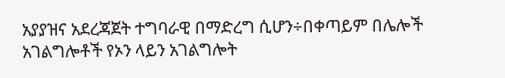አያያዝና አደረጃጀት ተግባራዊ በማድረግ ሲሆን÷በቀጣይም በሌሎች አገልግሎቶች የኦን ላይን አገልግሎት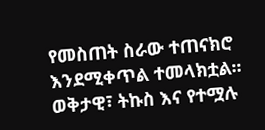የመስጠት ስራው ተጠናክሮ እንደሚቀጥል ተመላክቷል፡፡
ወቅታዊ፣ ትኩስ እና የተሟሉ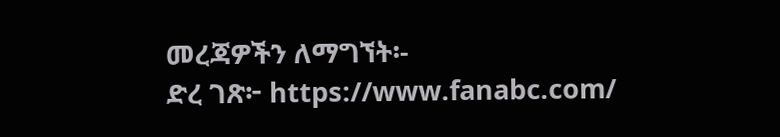መረጃዎችን ለማግኘት፡-
ድረ ገጽ፦ https://www.fanabc.com/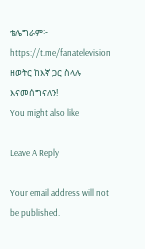ቴሌግራም፦ https://t.me/fanatelevision
ዘወትር ከእኛ ጋር ስላሉ እናመሰግናለን!
You might also like

Leave A Reply

Your email address will not be published.